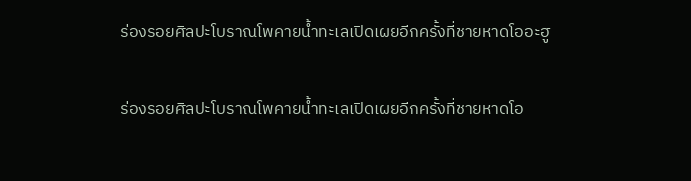ร่องรอยศิลปะโบราณโพคายน้ำทะเลเปิดเผยอีกครั้งที่ชายหาดโออะฮู

ร่องรอยศิลปะโบราณโพคายน้ำทะเลเปิดเผยอีกครั้งที่ชายหาดโอ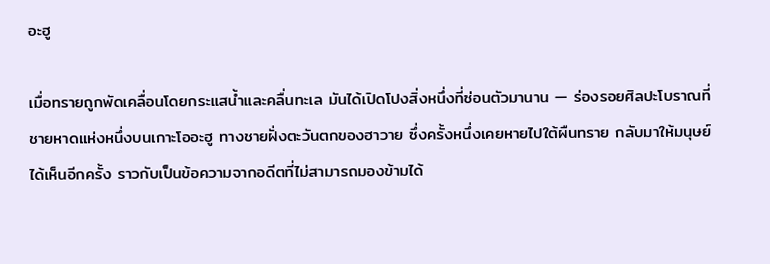อะฮู

เมื่อทรายถูกพัดเคลื่อนโดยกระแสน้ำและคลื่นทะเล มันได้เปิดโปงสิ่งหนึ่งที่ซ่อนตัวมานาน — ร่องรอยศิลปะโบราณที่ชายหาดแห่งหนึ่งบนเกาะโออะฮู ทางชายฝั่งตะวันตกของฮาวาย ซึ่งครั้งหนึ่งเคยหายไปใต้ผืนทราย กลับมาให้มนุษย์ได้เห็นอีกครั้ง ราวกับเป็นข้อความจากอดีตที่ไม่สามารถมองข้ามได้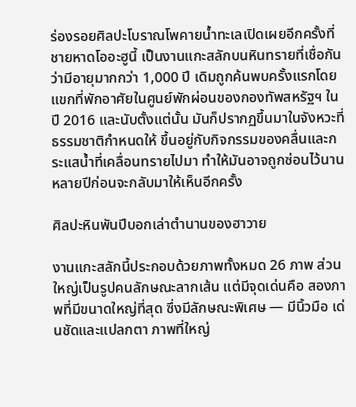ร่องรอยศิลปะโบราณโพคายน้ำทะเลเปิดเผยอีกครั้งที่ชายหาดโออะฮูนี้ เป็นงานแกะสลักบนหินทรายที่เชื่อกันว่ามีอายุมากกว่า 1,000 ปี เดิมถูกค้นพบครั้งแรกโดยแขกที่พักอาศัยในศูนย์พักผ่อนของกองทัพสหรัฐฯ ในปี 2016 และนับตั้งแต่นั้น มันก็ปรากฏขึ้นมาในจังหวะที่ธรรมชาติกำหนดให้ ขึ้นอยู่กับกิจกรรมของคลื่นและกระแสน้ำที่เคลื่อนทรายไปมา ทำให้มันอาจถูกซ่อนไว้นานหลายปีก่อนจะกลับมาให้เห็นอีกครั้ง

ศิลปะหินพันปีบอกเล่าตำนานของฮาวาย

งานแกะสลักนี้ประกอบด้วยภาพทั้งหมด 26 ภาพ ส่วนใหญ่เป็นรูปคนลักษณะลากเส้น แต่มีจุดเด่นคือ สองภาพที่มีขนาดใหญ่ที่สุด ซึ่งมีลักษณะพิเศษ — มีนิ้วมือ เด่นชัดและแปลกตา ภาพที่ใหญ่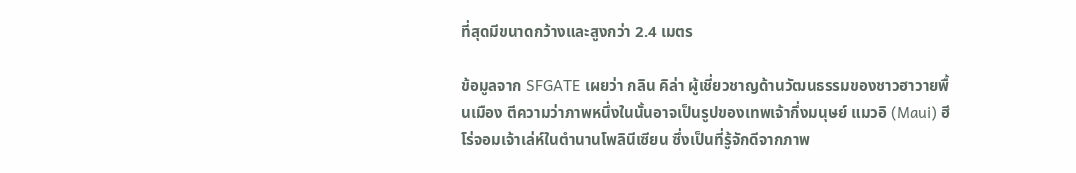ที่สุดมีขนาดกว้างและสูงกว่า 2.4 เมตร

ข้อมูลจาก SFGATE เผยว่า กลิน คิล่า ผู้เชี่ยวชาญด้านวัฒนธรรมของชาวฮาวายพื้นเมือง ตีความว่าภาพหนึ่งในนั้นอาจเป็นรูปของเทพเจ้ากึ่งมนุษย์ แมวอิ (Maui) ฮีโร่จอมเจ้าเล่ห์ในตำนานโพลินีเซียน ซึ่งเป็นที่รู้จักดีจากภาพ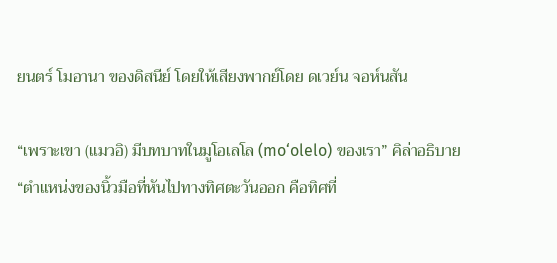ยนตร์ โมอานา ของดิสนีย์ โดยให้เสียงพากย์โดย ดเวย์น จอห์นสัน

“เพราะเขา (แมวอิ) มีบทบาทในมูโอเลโล (mo‘olelo) ของเรา” คิล่าอธิบาย “ตำแหน่งของนิ้วมือที่หันไปทางทิศตะวันออก คือทิศที่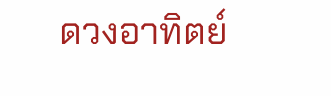ดวงอาทิตย์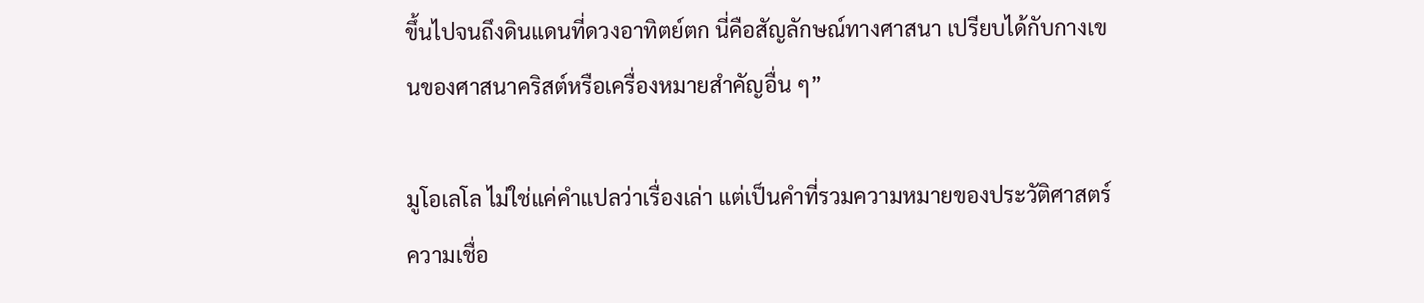ขึ้นไปจนถึงดินแดนที่ดวงอาทิตย์ตก นี่คือสัญลักษณ์ทางศาสนา เปรียบได้กับกางเขนของศาสนาคริสต์หรือเครื่องหมายสำคัญอื่น ๆ”

มูโอเลโล ไม่ใช่แค่คำแปลว่าเรื่องเล่า แต่เป็นคำที่รวมความหมายของประวัติศาสตร์ ความเชื่อ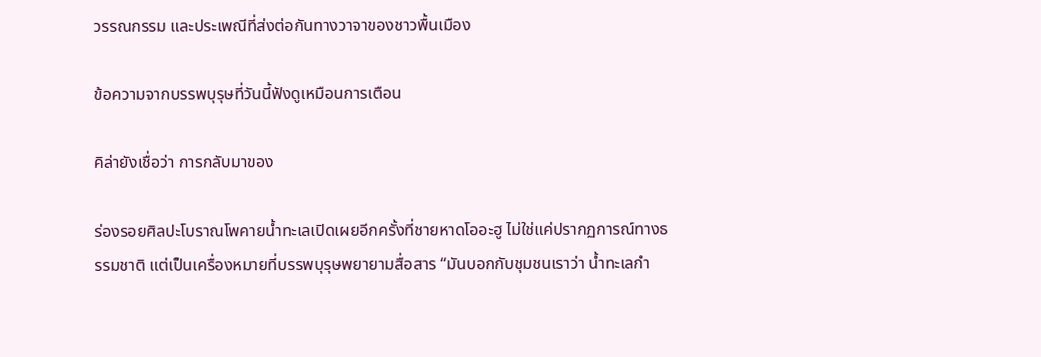วรรณกรรม และประเพณีที่ส่งต่อกันทางวาจาของชาวพื้นเมือง

ข้อความจากบรรพบุรุษที่วันนี้ฟังดูเหมือนการเตือน

คิล่ายังเชื่อว่า การกลับมาของ

ร่องรอยศิลปะโบราณโพคายน้ำทะเลเปิดเผยอีกครั้งที่ชายหาดโออะฮู ไม่ใช่แค่ปรากฏการณ์ทางธรรมชาติ แต่เป็นเครื่องหมายที่บรรพบุรุษพยายามสื่อสาร “มันบอกกับชุมชนเราว่า น้ำทะเลกำ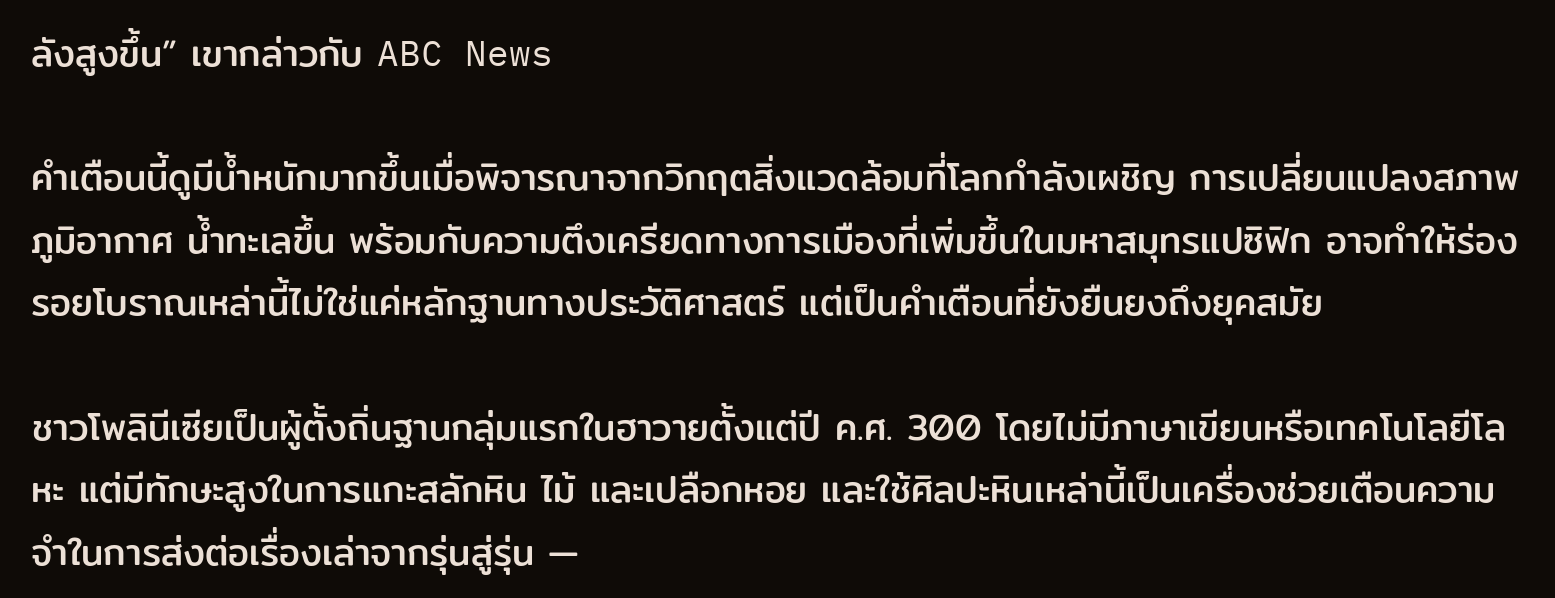ลังสูงขึ้น” เขากล่าวกับ ABC News

คำเตือนนี้ดูมีน้ำหนักมากขึ้นเมื่อพิจารณาจากวิกฤตสิ่งแวดล้อมที่โลกกำลังเผชิญ การเปลี่ยนแปลงสภาพภูมิอากาศ น้ำทะเลขึ้น พร้อมกับความตึงเครียดทางการเมืองที่เพิ่มขึ้นในมหาสมุทรแปซิฟิก อาจทำให้ร่องรอยโบราณเหล่านี้ไม่ใช่แค่หลักฐานทางประวัติศาสตร์ แต่เป็นคำเตือนที่ยังยืนยงถึงยุคสมัย

ชาวโพลินีเซียเป็นผู้ตั้งถิ่นฐานกลุ่มแรกในฮาวายตั้งแต่ปี ค.ศ. 300 โดยไม่มีภาษาเขียนหรือเทคโนโลยีโลหะ แต่มีทักษะสูงในการแกะสลักหิน ไม้ และเปลือกหอย และใช้ศิลปะหินเหล่านี้เป็นเครื่องช่วยเตือนความจำในการส่งต่อเรื่องเล่าจากรุ่นสู่รุ่น —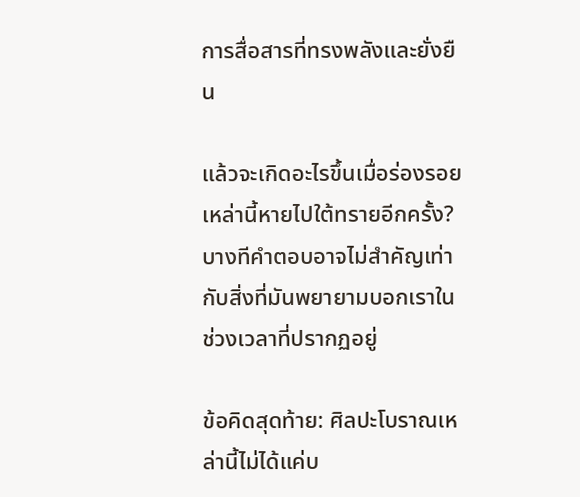การสื่อสารที่ทรงพลังและยั่งยืน

แล้วจะเกิดอะไรขึ้นเมื่อร่องรอยเหล่านี้หายไปใต้ทรายอีกครั้ง? บางทีคำตอบอาจไม่สำคัญเท่ากับสิ่งที่มันพยายามบอกเราในช่วงเวลาที่ปรากฏอยู่

ข้อคิดสุดท้าย: ศิลปะโบราณเหล่านี้ไม่ได้แค่บ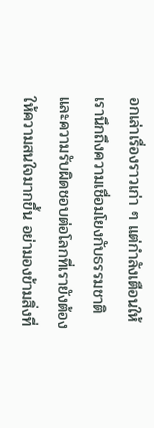อกเล่าเรื่องราวเก่า ๆ แต่กำลังเตือนให้เรานึกถึงความเชื่อมโยงกับธรรมชาติ และความรับผิดชอบต่อโลกที่เรายังต้องให้ความสนใจมากขึ้น อย่ามองข้ามสิ่งที่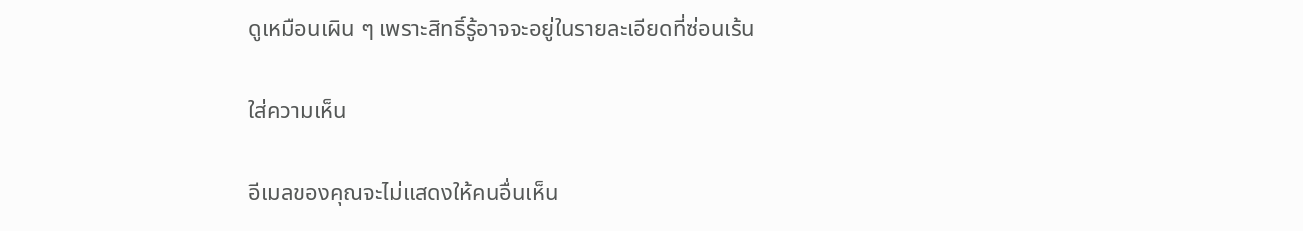ดูเหมือนเผิน ๆ เพราะสิทธิ์รู้อาจจะอยู่ในรายละเอียดที่ซ่อนเร้น

ใส่ความเห็น

อีเมลของคุณจะไม่แสดงให้คนอื่นเห็น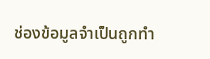ช่องข้อมูลจำเป็นถูกทำ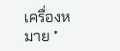เครื่องหมาย *